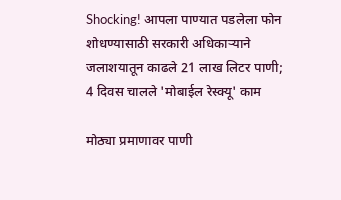Shocking! आपला पाण्यात पडलेला फोन शोधण्यासाठी सरकारी अधिकाऱ्याने जलाशयातून काढले 21 लाख लिटर पाणी; 4 दिवस चालले 'मोबाईल रेस्क्यू' काम

मोठ्या प्रमाणावर पाणी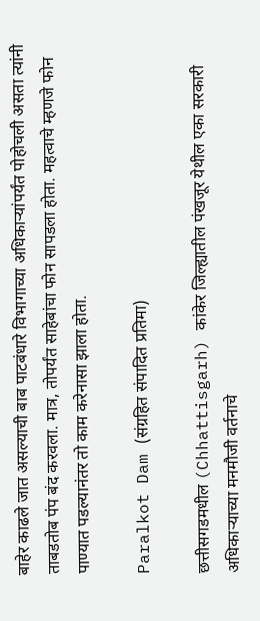बाहेर काढले जात असल्याची बाब पाटबंधारे विभागाच्या अधिकाऱ्यांपर्यंत पोहोचली असता त्यांनी ताबडतोब पंप बंद करवला. मात्र, तोपर्यंत साहेबांचा फोन सापडला होता. महत्वाचे म्हणजे फोन पाण्यात पडल्यानंतर तो काम करेनासा झाला होता.

Paralkot Dam (संग्रहित संपादित प्रतिमा)

छत्तीसगडमधील (Chhattisgarh) कांकेर जिल्ह्यातील पंखजूर येथील एका सरकारी अधिकाऱ्याच्या मनमौजी वर्तनाचे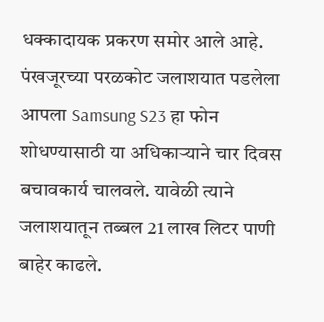धक्कादायक प्रकरण समोर आले आहे. पंखजूरच्या परळकोट जलाशयात पडलेला आपला Samsung S23 हा फोन शोधण्यासाठी या अधिकाऱ्याने चार दिवस बचावकार्य चालवले. यावेळी त्याने जलाशयातून तब्बल 21 लाख लिटर पाणी बाहेर काढले.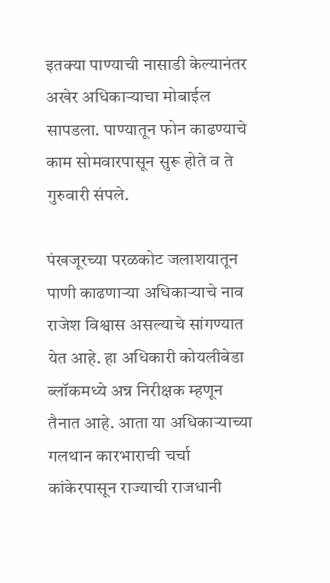इतक्या पाण्याची नासाडी केल्यानंतर अखेर अधिकाऱ्याचा मोबाईल सापडला. पाण्यातून फोन काढण्याचे काम सोमवारपासून सुरू होते व ते गुरुवारी संपले.

पंखजूरच्या परळकोट जलाशयातून पाणी काढणाऱ्या अधिकाऱ्याचे नाव राजेश विश्वास असल्याचे सांगण्यात येत आहे. हा अधिकारी कोयलीबेडा ब्लॉकमध्ये अन्न निरीक्षक म्हणून तैनात आहे. आता या अधिकाऱ्याच्या गलथान कारभाराची चर्चा कांकेरपासून राज्याची राजधानी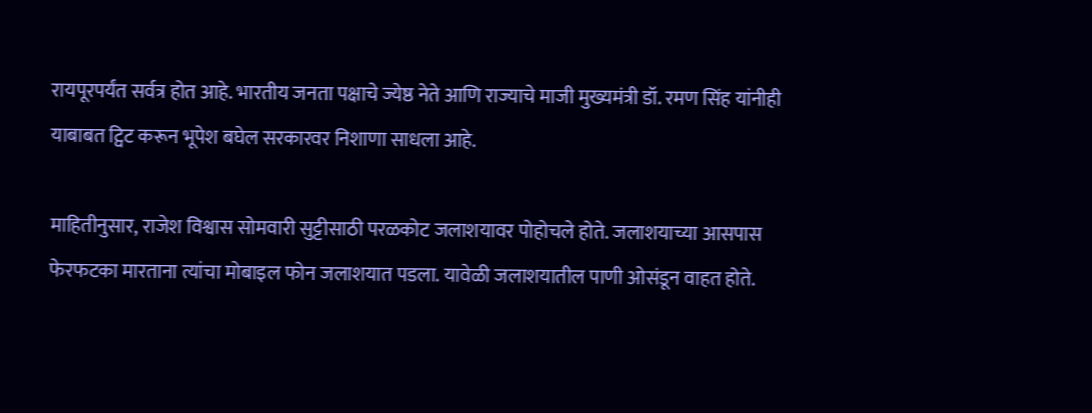रायपूरपर्यंत सर्वत्र होत आहे. भारतीय जनता पक्षाचे ज्येष्ठ नेते आणि राज्याचे माजी मुख्यमंत्री डॉ. रमण सिंह यांनीही याबाबत ट्विट करून भूपेश बघेल सरकारवर निशाणा साधला आहे.

माहितीनुसार, राजेश विश्वास सोमवारी सुट्टीसाठी परळकोट जलाशयावर पोहोचले होते. जलाशयाच्या आसपास फेरफटका मारताना त्यांचा मोबाइल फोन जलाशयात पडला. यावेळी जलाशयातील पाणी ओसंडून वाहत होते.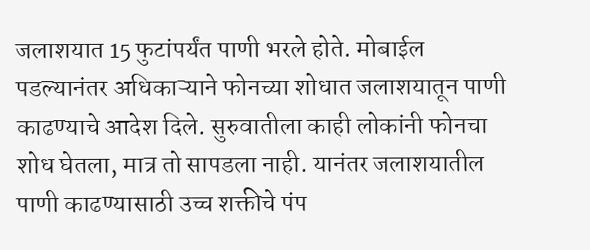जलाशयात 15 फुटांपर्यंत पाणी भरले होते. मोबाईल पडल्यानंतर अधिकाऱ्याने फोनच्या शोधात जलाशयातून पाणी काढण्याचे आदेश दिले. सुरुवातीला काही लोकांनी फोनचा शोध घेतला, मात्र तो सापडला नाही. यानंतर जलाशयातील पाणी काढण्यासाठी उच्च शक्तीचे पंप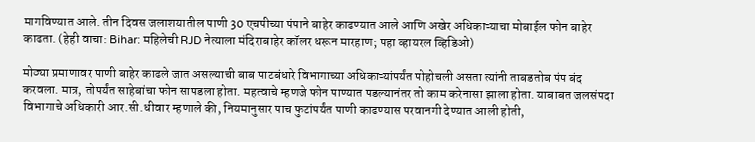मागविण्यात आले. तीन दिवस जलाशयातील पाणी 30 एचपीच्या पंपाने बाहेर काढण्यात आले आणि अखेर अधिकाऱ्याचा मोबाईल फोन बाहेर काढता. (हेही वाचा: Bihar: महिलेची RJD नेत्याला मंदिराबाहेर कॉलर धरून मारहाण; पहा व्हायरल व्हिडिओ)

मोठ्या प्रमाणावर पाणी बाहेर काढले जात असल्याची बाब पाटबंधारे विभागाच्या अधिकाऱ्यांपर्यंत पोहोचली असता त्यांनी ताबडतोब पंप बंद करवला. मात्र, तोपर्यंत साहेबांचा फोन सापडला होता. महत्वाचे म्हणजे फोन पाण्यात पडल्यानंतर तो काम करेनासा झाला होता. याबाबत जलसंपदा विभागाचे अधिकारी आर.सी.धीवार म्हणाले की, नियमानुसार पाच फुटांपर्यंत पाणी काढण्यास परवानगी देण्यात आली होती,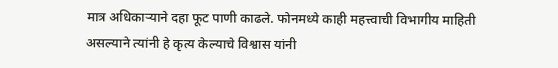मात्र अधिकाऱ्याने दहा फूट पाणी काढले. फोनमध्ये काही महत्त्वाची विभागीय माहिती असल्याने त्यांनी हे कृत्य केल्याचे विश्वास यांनी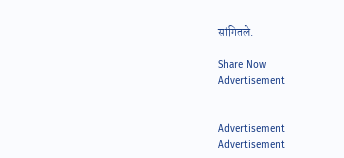सांगितले.

Share Now
Advertisement


Advertisement
Advertisement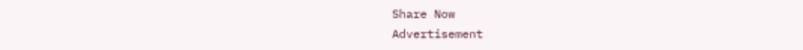Share Now
Advertisement